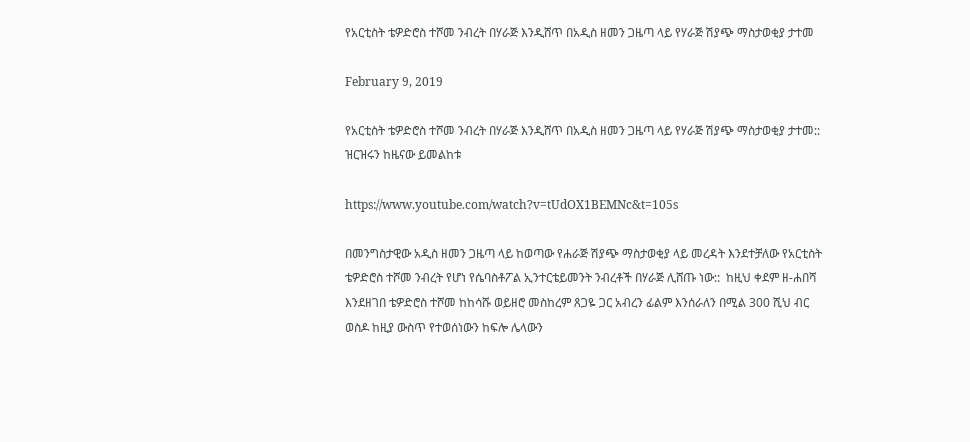የአርቲስት ቴዎድሮስ ተሾመ ንብረት በሃራጅ እንዲሸጥ በአዲስ ዘመን ጋዜጣ ላይ የሃራጅ ሽያጭ ማስታወቂያ ታተመ

February 9, 2019

የአርቲስት ቴዎድሮስ ተሾመ ንብረት በሃራጅ እንዲሸጥ በአዲስ ዘመን ጋዜጣ ላይ የሃራጅ ሽያጭ ማስታወቂያ ታተመ:: ዝርዝሩን ከዜናው ይመልከቱ

https://www.youtube.com/watch?v=tUdOX1BEMNc&t=105s

በመንግስታዊው አዲስ ዘመን ጋዜጣ ላይ ከወጣው የሐራጅ ሽያጭ ማስታወቂያ ላይ መረዳት እንደተቻለው የአርቲስት ቴዎድሮስ ተሾመ ንብረት የሆነ የሴባስቶፖል ኢንተርቴይመንት ንብረቶች በሃራጅ ሊሸጡ ነው::  ከዚህ ቀደም ዘ-ሐበሻ እንደዘገበ ቴዎድሮስ ተሾመ ከከሳሹ ወይዘሮ መስከረም ጸጋዬ ጋር አብረን ፊልም እንሰራለን በሚል 300 ሺህ ብር ወስዶ ከዚያ ውስጥ የተወሰነውን ከፍሎ ሌላውን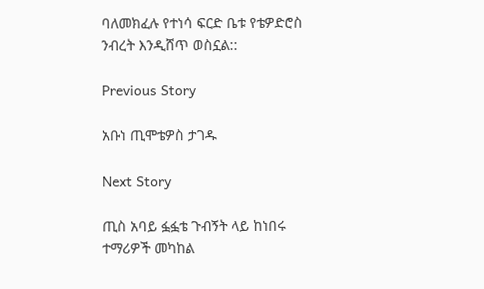ባለመክፈሉ የተነሳ ፍርድ ቤቱ የቴዎድሮስ ንብረት እንዲሸጥ ወስኗል::

Previous Story

አቡነ ጢሞቴዎስ ታገዱ

Next Story

ጢስ አባይ ፏፏቴ ጉብኝት ላይ ከነበሩ ተማሪዎች መካከል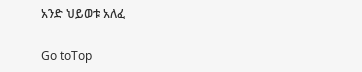አንድ ህይወቱ አለፈ

Go toTop